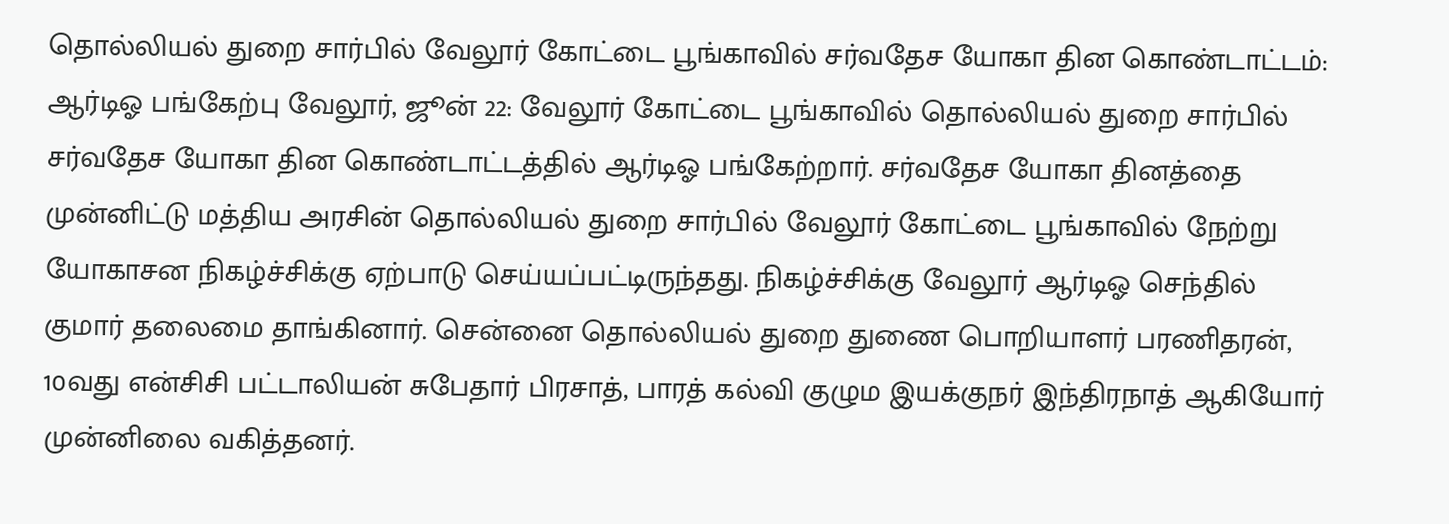தொல்லியல் துறை சார்பில் வேலூர் கோட்டை பூங்காவில் சர்வதேச யோகா தின கொண்டாட்டம்: ஆர்டிஓ பங்கேற்பு வேலூர், ஜூன் 22: வேலூர் கோட்டை பூங்காவில் தொல்லியல் துறை சார்பில் சர்வதேச யோகா தின கொண்டாட்டத்தில் ஆர்டிஓ பங்கேற்றார். சர்வதேச யோகா தினத்தை முன்னிட்டு மத்திய அரசின் தொல்லியல் துறை சார்பில் வேலூர் கோட்டை பூங்காவில் நேற்று யோகாசன நிகழ்ச்சிக்கு ஏற்பாடு செய்யப்பட்டிருந்தது. நிகழ்ச்சிக்கு வேலூர் ஆர்டிஓ செந்தில் குமார் தலைமை தாங்கினார். சென்னை தொல்லியல் துறை துணை பொறியாளர் பரணிதரன், 10வது என்சிசி பட்டாலியன் சுபேதார் பிரசாத், பாரத் கல்வி குழும இயக்குநர் இந்திரநாத் ஆகியோர் முன்னிலை வகித்தனர்.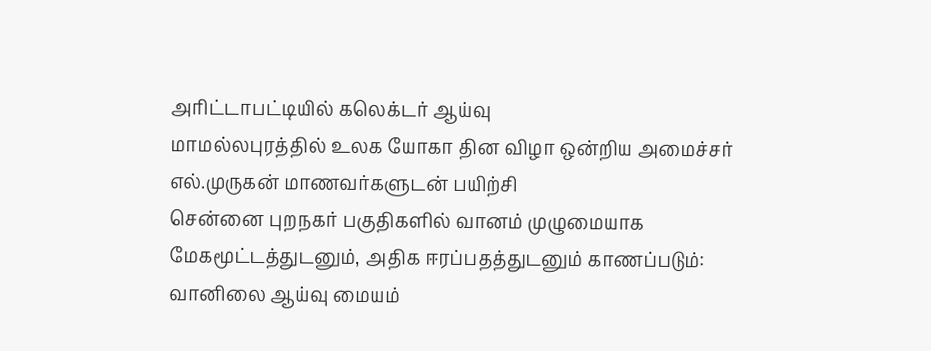அரிட்டாபட்டியில் கலெக்டர் ஆய்வு
மாமல்லபுரத்தில் உலக யோகா தின விழா ஒன்றிய அமைச்சர் எல்.முருகன் மாணவர்களுடன் பயிற்சி
சென்னை புறநகர் பகுதிகளில் வானம் முழுமையாக மேகமூட்டத்துடனும், அதிக ஈரப்பதத்துடனும் காணப்படும்: வானிலை ஆய்வு மையம்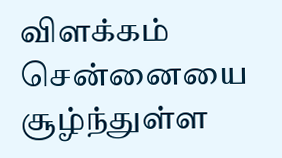விளக்கம்
சென்னையை சூழ்ந்துள்ள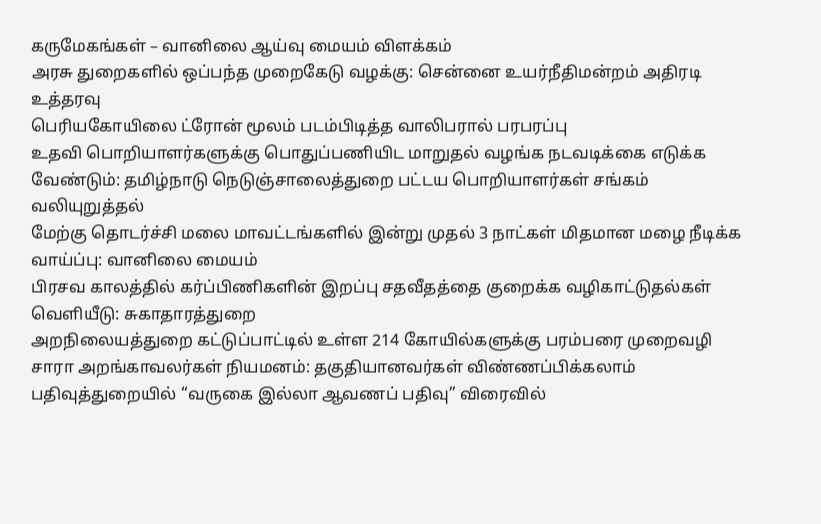கருமேகங்கள் – வானிலை ஆய்வு மையம் விளக்கம்
அரசு துறைகளில் ஒப்பந்த முறைகேடு வழக்கு: சென்னை உயர்நீதிமன்றம் அதிரடி உத்தரவு
பெரியகோயிலை ட்ரோன் மூலம் படம்பிடித்த வாலிபரால் பரபரப்பு
உதவி பொறியாளர்களுக்கு பொதுப்பணியிட மாறுதல் வழங்க நடவடிக்கை எடுக்க வேண்டும்: தமிழ்நாடு நெடுஞ்சாலைத்துறை பட்டய பொறியாளர்கள் சங்கம் வலியுறுத்தல்
மேற்கு தொடர்ச்சி மலை மாவட்டங்களில் இன்று முதல் 3 நாட்கள் மிதமான மழை நீடிக்க வாய்ப்பு: வானிலை மையம்
பிரசவ காலத்தில் கர்ப்பிணிகளின் இறப்பு சதவீதத்தை குறைக்க வழிகாட்டுதல்கள் வெளியீடு: சுகாதாரத்துறை
அறநிலையத்துறை கட்டுப்பாட்டில் உள்ள 214 கோயில்களுக்கு பரம்பரை முறைவழி சாரா அறங்காவலர்கள் நியமனம்: தகுதியானவர்கள் விண்ணப்பிக்கலாம்
பதிவுத்துறையில் “வருகை இல்லா ஆவணப் பதிவு” விரைவில்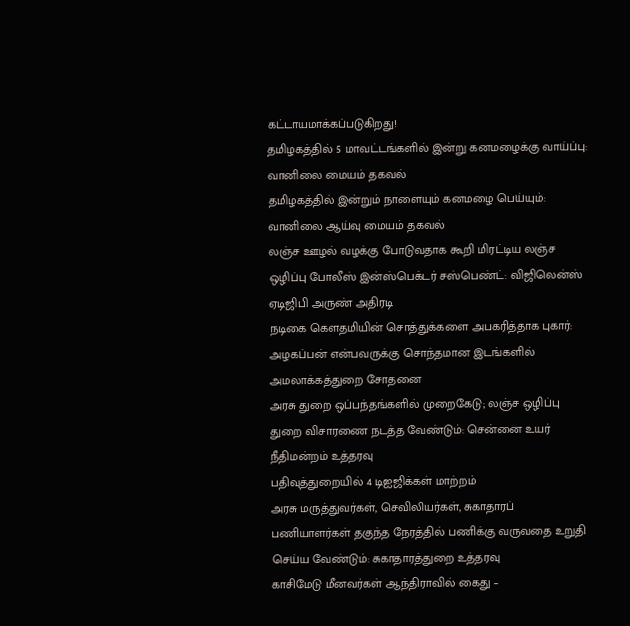கட்டாயமாக்கப்படுகிறது!
தமிழகத்தில் 5 மாவட்டங்களில் இன்று கனமழைக்கு வாய்ப்பு: வானிலை மையம் தகவல்
தமிழகத்தில் இன்றும் நாளையும் கனமழை பெய்யும்: வானிலை ஆய்வு மையம் தகவல்
லஞ்ச ஊழல் வழக்கு போடுவதாக கூறி மிரட்டிய லஞ்ச ஒழிப்பு போலீஸ் இன்ஸ்பெக்டர் சஸ்பெண்ட்: விஜிலென்ஸ் ஏடிஜிபி அருண் அதிரடி
நடிகை கெளதமியின் சொத்துக்களை அபகரித்தாக புகார்: அழகப்பன் என்பவருக்கு சொந்தமான இடங்களில் அமலாக்கத்துறை சோதனை
அரசு துறை ஒப்பந்தங்களில் முறைகேடு; லஞ்ச ஒழிப்பு துறை விசாரணை நடத்த வேண்டும்: சென்னை உயர் நீதிமன்றம் உத்தரவு
பதிவுத்துறையில் 4 டிஐஜிக்கள் மாற்றம்
அரசு மருத்துவர்கள், செவிலியர்கள், சுகாதாரப் பணியாளர்கள் தகுந்த நேரத்தில் பணிக்கு வருவதை உறுதி செய்ய வேண்டும்: சுகாதாரத்துறை உத்தரவு
காசிமேடு மீனவர்கள் ஆந்திராவில் கைது –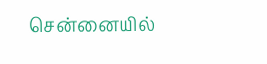சென்னையில்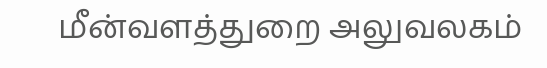மீன்வளத்துறை அலுவலகம்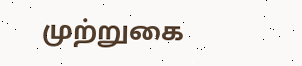முற்றுகை